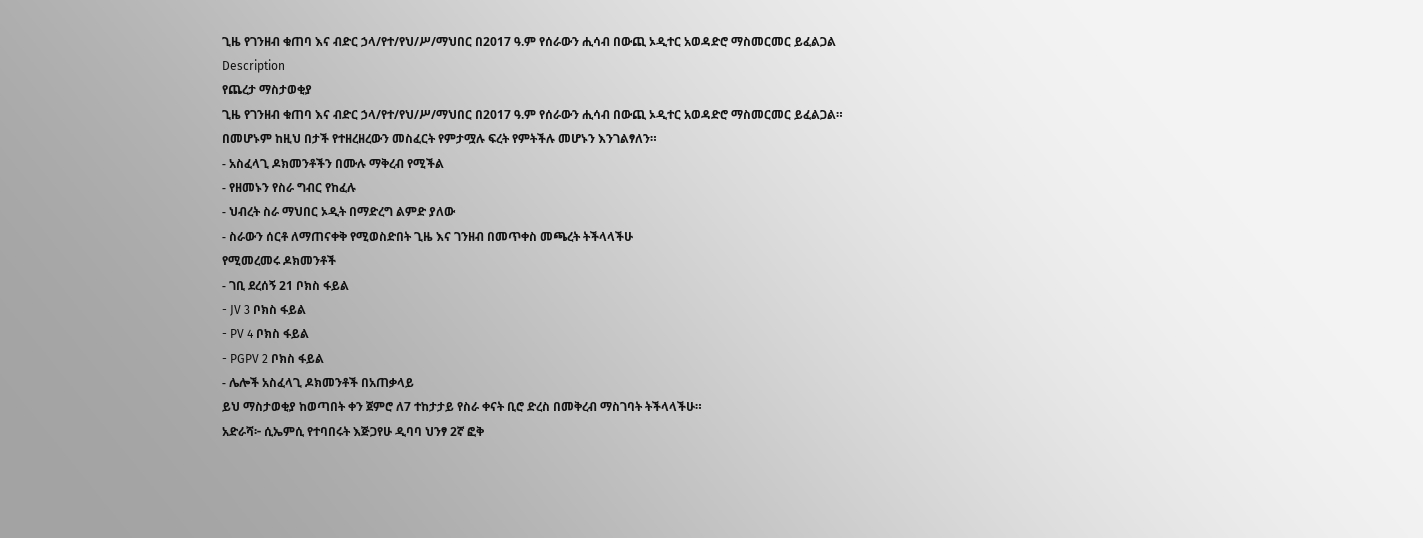ጊዜ የገንዘብ ቁጠባ እና ብድር ኃላ/የተ/የህ/ሥ/ማህበር በ2017 ዓ.ም የሰራውን ሒሳብ በውጪ ኦዲተር አወዳድሮ ማስመርመር ይፈልጋል
Description
የጨረታ ማስታወቂያ
ጊዜ የገንዘብ ቁጠባ እና ብድር ኃላ/የተ/የህ/ሥ/ማህበር በ2017 ዓ.ም የሰራውን ሒሳብ በውጪ ኦዲተር አወዳድሮ ማስመርመር ይፈልጋል።
በመሆኑም ከዚህ በታች የተዘረዘረውን መስፈርት የምታሟሉ ፍረት የምትችሉ መሆኑን እንገልፃለን።
- አስፈላጊ ዶክመንቶችን በሙሉ ማቅረብ የሚችል
- የዘመኑን የስራ ግብር የከፈሉ
- ህብረት ስራ ማህበር ኦዲት በማድረግ ልምድ ያለው
- ስራውን ሰርቶ ለማጠናቀቅ የሚወስድበት ጊዜ እና ገንዘብ በመጥቀስ መጫረት ትችላላችሁ
የሚመረመሩ ዶክመንቶች
- ገቢ ደረሰኝ 21 ቦክስ ፋይል
- JV 3 ቦክስ ፋይል
- PV 4 ቦክስ ፋይል
- PGPV 2 ቦክስ ፋይል
- ሌሎች አስፈላጊ ዶክመንቶች በአጠቃላይ
ይህ ማስታወቂያ ከወጣበት ቀን ጀምሮ ለ7 ተከታታይ የስራ ቀናት ቢሮ ድረስ በመቅረብ ማስገባት ትችላላችሁ።
አድራሻ፦ ሲኤምሲ የተባበሩት እጅጋየሁ ዲባባ ህንፃ 2ኛ ፎቅ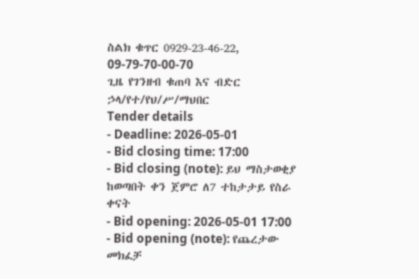ስልክ ቁጥር 0929-23-46-22, 09-79-70-00-70
ጊዜ የገንዘብ ቁጠባ እና ብድር ኃላ/የተ/የህ/ሥ/ማህበር
Tender details
- Deadline: 2026-05-01
- Bid closing time: 17:00
- Bid closing (note): ይህ ማስታወቂያ ከወጣበት ቀን ጀምሮ ለ7 ተከታታይ የስራ ቀናት
- Bid opening: 2026-05-01 17:00
- Bid opening (note): የጨረታው መክፈቻ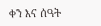ቀን እና ሰዓት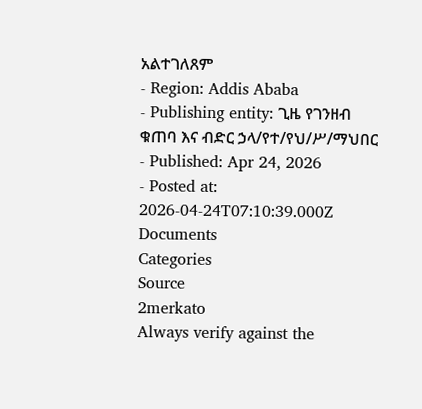አልተገለጸም
- Region: Addis Ababa
- Publishing entity: ጊዜ የገንዘብ ቁጠባ እና ብድር ኃላ/የተ/የህ/ሥ/ማህበር
- Published: Apr 24, 2026
- Posted at: 2026-04-24T07:10:39.000Z
Documents
Categories
Source
2merkato
Always verify against the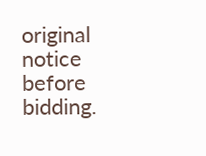original notice before bidding.